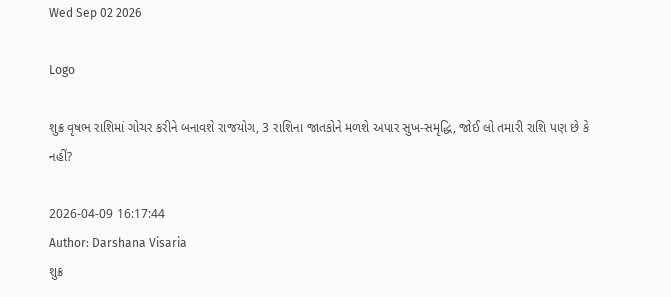Wed Sep 02 2026

Logo

શુક્ર વૃષભ રાશિમાં ગોચર કરીને બનાવશે રાજયોગ, 3 રાશિના જાતકોને મળશે અપાર સુખ-સમૃદ્ધિ, જોઈ લો તમારી રાશિ પણ છે કે નહીં?

2026-04-09 16:17:44
Author: Darshana Visaria
શુક્ર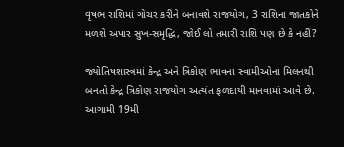વૃષભ રાશિમાં ગોચર કરીને બનાવશે રાજયોગ, 3 રાશિના જાતકોને મળશે અપાર સુખ-સમૃદ્ધિ, જોઈ લો તમારી રાશિ પણ છે કે નહીં?

જ્યોતિષશાસ્ત્રમાં કેન્દ્ર અને ત્રિકોણ ભાવના સ્વામીઓના મિલનથી બનતો કેન્દ્ર ત્રિકોણ રાજયોગ અત્યંત ફળદાયી માનવામાં આવે છે. આગામી 19મી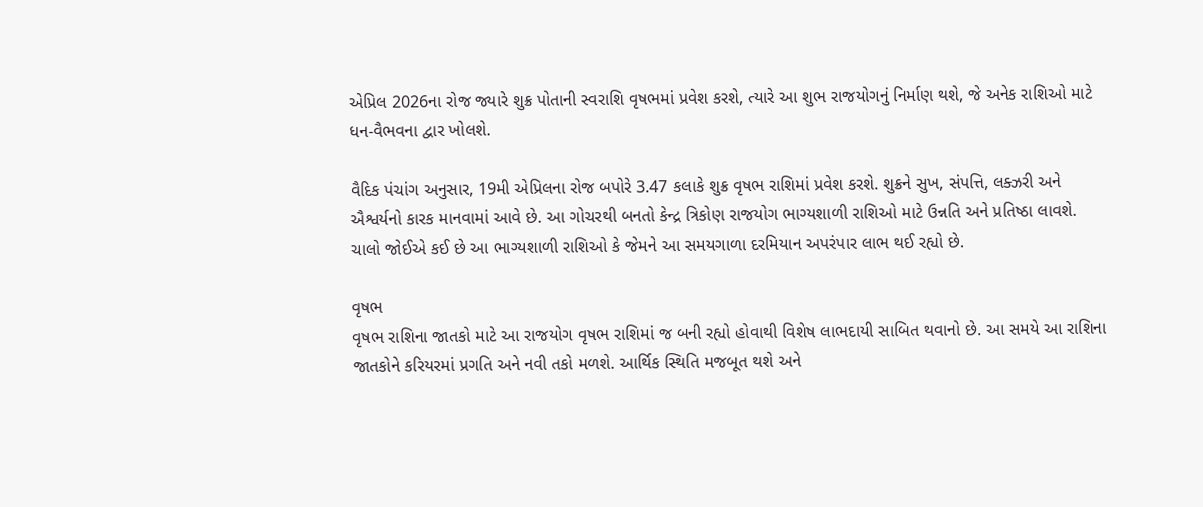એપ્રિલ 2026ના રોજ જ્યારે શુક્ર પોતાની સ્વરાશિ વૃષભમાં પ્રવેશ કરશે, ત્યારે આ શુભ રાજયોગનું નિર્માણ થશે, જે અનેક રાશિઓ માટે ધન-વૈભવના દ્વાર ખોલશે.

વૈદિક પંચાંગ અનુસાર, 19મી એપ્રિલના રોજ બપોરે 3.47 કલાકે શુક્ર વૃષભ રાશિમાં પ્રવેશ કરશે. શુક્રને સુખ, સંપત્તિ, લક્ઝરી અને ઐશ્વર્યનો કારક માનવામાં આવે છે. આ ગોચરથી બનતો કેન્દ્ર ત્રિકોણ રાજયોગ ભાગ્યશાળી રાશિઓ માટે ઉન્નતિ અને પ્રતિષ્ઠા લાવશે. ચાલો જોઈએ કઈ છે આ ભાગ્યશાળી રાશિઓ કે જેમને આ સમયગાળા દરમિયાન અપરંપાર લાભ થઈ રહ્યો છે.

વૃષભ
વૃષભ રાશિના જાતકો માટે આ રાજયોગ વૃષભ રાશિમાં જ બની રહ્યો હોવાથી વિશેષ લાભદાયી સાબિત થવાનો છે. આ સમયે આ રાશિના જાતકોને કરિયરમાં પ્રગતિ અને નવી તકો મળશે. આર્થિક સ્થિતિ મજબૂત થશે અને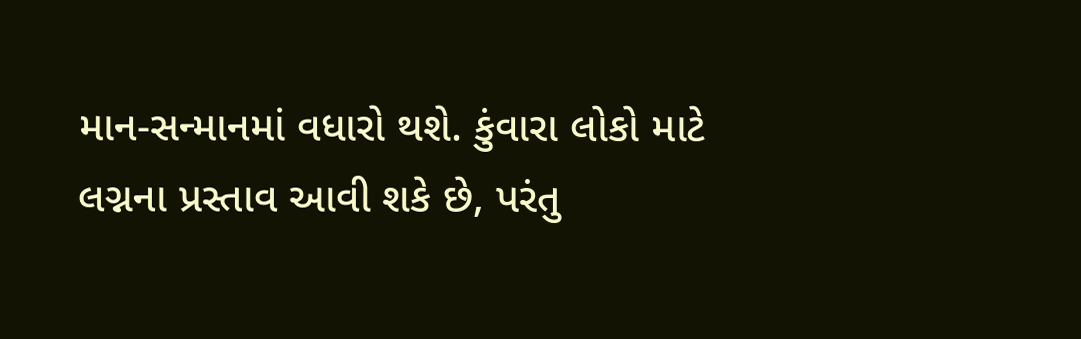માન-સન્માનમાં વધારો થશે. કુંવારા લોકો માટે લગ્નના પ્રસ્તાવ આવી શકે છે, પરંતુ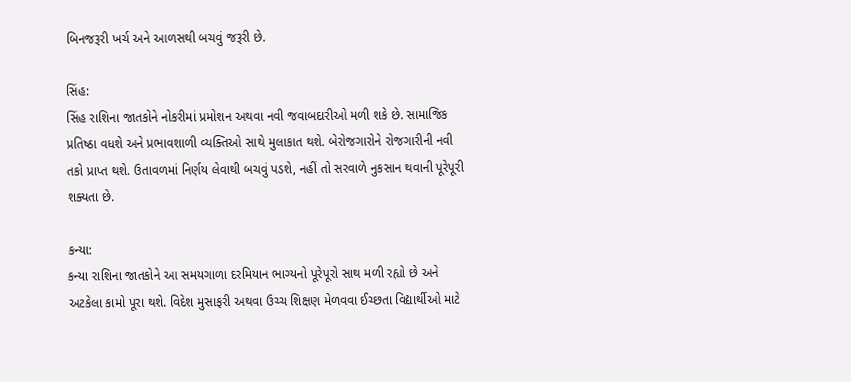બિનજરૂરી ખર્ચ અને આળસથી બચવું જરૂરી છે.

સિંહ:
સિંહ રાશિના જાતકોને નોકરીમાં પ્રમોશન અથવા નવી જવાબદારીઓ મળી શકે છે. સામાજિક પ્રતિષ્ઠા વધશે અને પ્રભાવશાળી વ્યક્તિઓ સાથે મુલાકાત થશે. બેરોજગારોને રોજગારીની નવી તકો પ્રાપ્ત થશે. ઉતાવળમાં નિર્ણય લેવાથી બચવું પડશે, નહીં તો સરવાળે નુકસાન થવાની પૂરેપૂરી શક્યતા છે.

કન્યા:
કન્યા રાશિના જાતકોને આ સમયગાળા દરમિયાન ભાગ્યનો પૂરેપૂરો સાથ મળી રહ્યો છે અને અટકેલા કામો પૂરા થશે. વિદેશ મુસાફરી અથવા ઉચ્ચ શિક્ષણ મેળવવા ઈચ્છતા વિદ્યાર્થીઓ માટે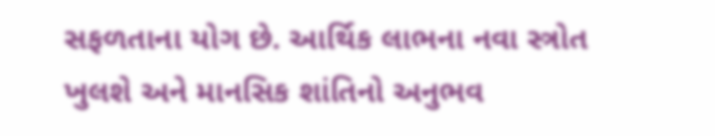સફળતાના યોગ છે. આર્થિક લાભના નવા સ્ત્રોત ખુલશે અને માનસિક શાંતિનો અનુભવ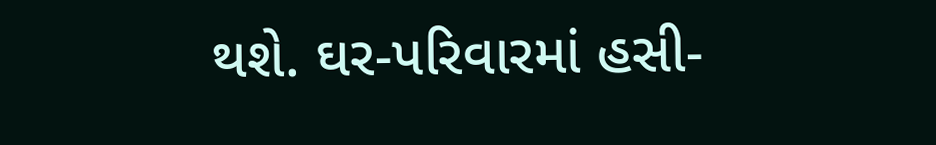થશે. ઘર-પરિવારમાં હસી-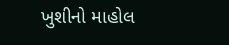ખુશીનો માહોલ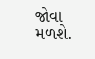જોવા મળશે.